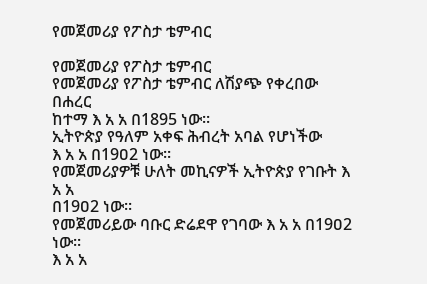የመጀመሪያ የፖስታ ቴምብር

የመጀመሪያ የፖስታ ቴምብር
የመጀመሪያ የፖስታ ቴምብር ለሽያጭ የቀረበው በሐረር
ከተማ እ አ አ በ1895 ነው፡፡
ኢትዮጵያ የዓለም አቀፍ ሕብረት አባል የሆነችው
እ አ አ በ19ዐ2 ነው፡፡
የመጀመሪያዎቹ ሁለት መኪናዎች ኢትዮጵያ የገቡት እ አ አ
በ19ዐ2 ነው፡፡
የመጀመሪይው ባቡር ድሬደዋ የገባው እ አ አ በ19ዐ2 ነው፡፡
እ አ አ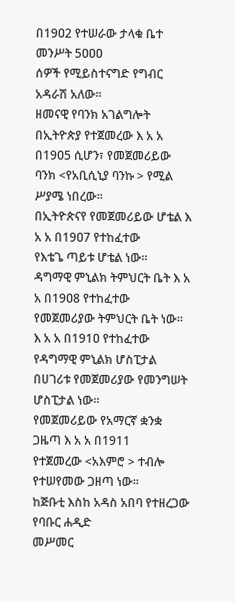በ19ዐ2 የተሠራው ታላቁ ቤተ መንሥት 5ዐዐዐ
ሰዎች የሚይስተናግድ የግብር አዳራሽ አለው፡፡
ዘመናዊ የባንክ አገልግሎት በኢትዮጵያ የተጀመረው እ አ አ
በ19ዐ5 ሲሆን፣ የመጀመሪይው ባንክ <የአቢሲኒያ ባንኩ > የሚል ሥያሜ ነበረው፡፡
በኢትዮጵናየ የመጀመሪይው ሆቴል እ አ አ በ19ዐ7 የተከፈተው
የእቴጌ ጣይቱ ሆቴል ነው፡፡
ዳግማዊ ምኒልክ ትምህርት ቤት እ አ አ በ19ዐ8 የተከፈተው
የመጀመሪያው ትምህርት ቤት ነው፡፡
እ አ አ በ191ዐ የተከፈተው የዳግማዊ ምኒልክ ሆስፒታል
በሀገሪቱ የመጀመሪያው የመንግሠት ሆስፒታል ነው፡፡
የመጀመሪይው የአማርኛ ቋንቋ ጋዜጣ እ አ አ በ1911
የተጀመረው <አእምሮ > ተብሎ የተሠየመው ጋዘጣ ነው፡፡
ከጅቡቲ እስከ አዳስ አበባ የተዘረጋው የባቡር ሐዲድ
መሥመር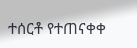ተሰርቶ የተጠናቀቀ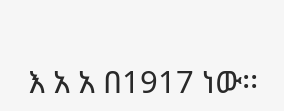እ አ አ በ1917 ነው፡፡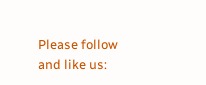Please follow and like us: